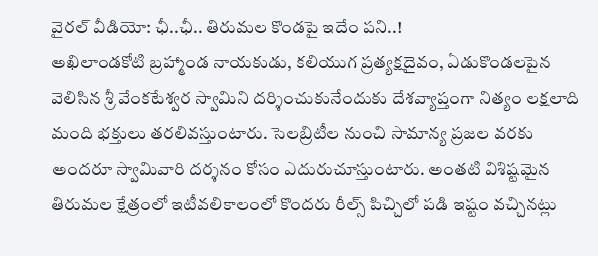వైరల్ వీడియో: ఛీ..ఛీ.. తిరుమల కొండపై ఇదేం పని..!
అఖిలాండకోటి బ్రహ్మాండ నాయకుడు, కలియుగ ప్రత్యక్షదైవం, ఏడుకొండలపైన వెలిసిన శ్రీ వేంకటేశ్వర స్వామిని దర్శించుకునేందుకు దేశవ్యాప్తంగా నిత్యం లక్షలాది మంది భక్తులు తరలివస్తుంటారు. సెలబ్రిటీల నుంచి సామాన్య ప్రజల వరకు అందరూ స్వామివారి దర్శనం కోసం ఎదురుచూస్తుంటారు. అంతటి విశిష్టమైన తిరుమల క్షేత్రంలో ఇటీవలికాలంలో కొందరు రీల్స్ పిచ్చిలో పడి ఇష్టం వచ్చినట్లు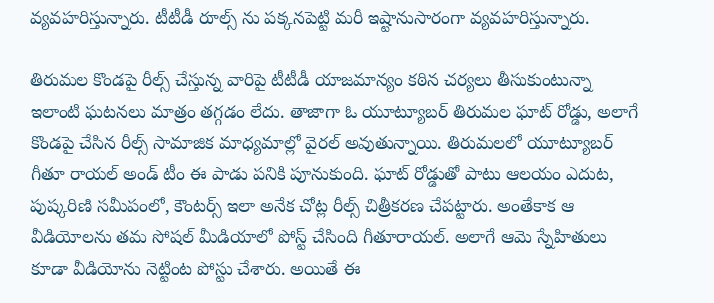వ్యవహరిస్తున్నారు. టీటీడీ రూల్స్ ను పక్కనపెట్టి మరీ ఇష్టానుసారంగా వ్యవహరిస్తున్నారు.

తిరుమల కొండపై రీల్స్ చేస్తున్న వారిపై టీటీడీ యాజమాన్యం కఠిన చర్యలు తీసుకుంటున్నా ఇలాంటి ఘటనలు మాత్రం తగ్గడం లేదు. తాజాగా ఓ యూట్యూబర్ తిరుమల ఘాట్ రోడ్డు, అలాగే కొండపై చేసిన రీల్స్ సామాజిక మాధ్యమాల్లో వైరల్ అవుతున్నాయి. తిరుమలలో యూట్యూబర్ గీతూ రాయల్ అండ్ టీం ఈ పాడు పనికి పూనుకుంది. ఘాట్ రోడ్డుతో పాటు ఆలయం ఎదుట, పుష్కరిణి సమీపంలో, కౌంటర్స్ ఇలా అనేక చోట్ల రీల్స్ చిత్రీకరణ చేపట్టారు. అంతేకాక ఆ వీడియోలను తమ సోషల్ మీడియాలో పోస్ట్ చేసింది గీతూరాయల్. అలాగే ఆమె స్నేహితులు కూడా వీడియోను నెట్టింట పోస్టు చేశారు. అయితే ఈ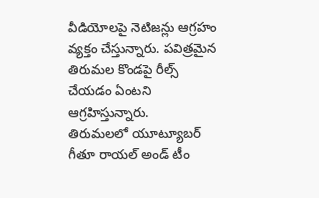వీడియోలపై నెటిజన్లు ఆగ్రహం వ్యక్తం చేస్తున్నారు. పవిత్రమైన తిరుమల కొండపై రీల్స్ చేయడం ఏంటని ఆగ్రహిస్తున్నారు.
తిరుమలలో యూట్యూబర్ గీతూ రాయల్ అండ్ టీం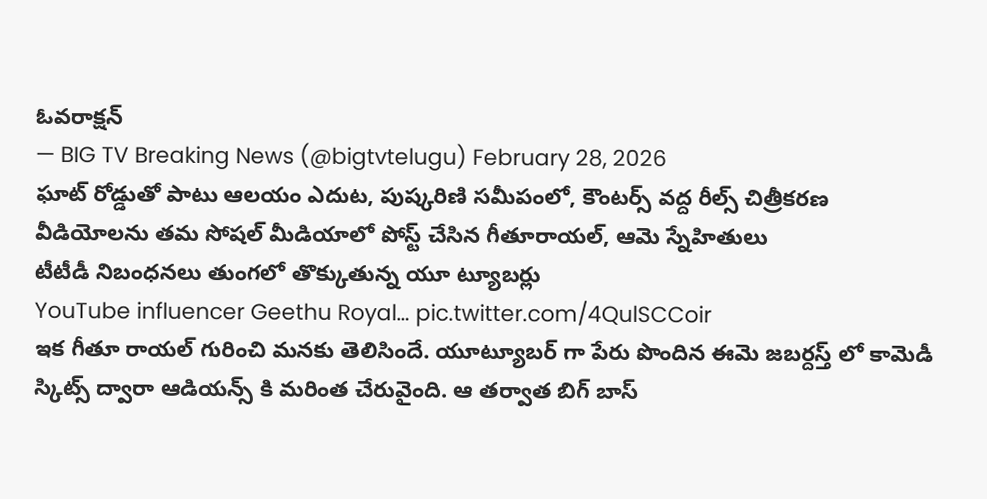ఓవరాక్షన్
— BIG TV Breaking News (@bigtvtelugu) February 28, 2026
ఘాట్ రోడ్డుతో పాటు ఆలయం ఎదుట, పుష్కరిణి సమీపంలో, కౌంటర్స్ వద్ద రీల్స్ చిత్రీకరణ
వీడియోలను తమ సోషల్ మీడియాలో పోస్ట్ చేసిన గీతూరాయల్, ఆమె స్నేహితులు
టీటీడీ నిబంధనలు తుంగలో తొక్కుతున్న యూ ట్యూబర్లు
YouTube influencer Geethu Royal… pic.twitter.com/4QulSCCoir
ఇక గీతూ రాయల్ గురించి మనకు తెలిసిందే. యూట్యూబర్ గా పేరు పొందిన ఈమె జబర్దస్త్ లో కామెడీ స్కిట్స్ ద్వారా ఆడియన్స్ కి మరింత చేరువైంది. ఆ తర్వాత బిగ్ బాస్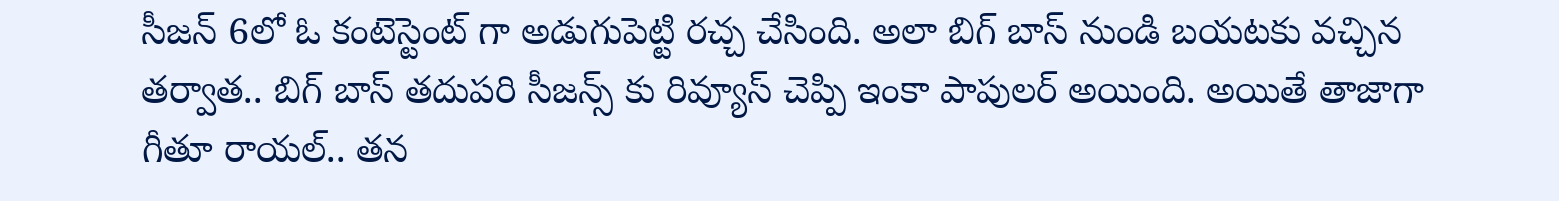సీజన్ 6లో ఓ కంటెస్టెంట్ గా అడుగుపెట్టి రచ్చ చేసింది. అలా బిగ్ బాస్ నుండి బయటకు వచ్చిన తర్వాత.. బిగ్ బాస్ తదుపరి సీజన్స్ కు రివ్యూస్ చెప్పి ఇంకా పాపులర్ అయింది. అయితే తాజాగా గీతూ రాయల్.. తన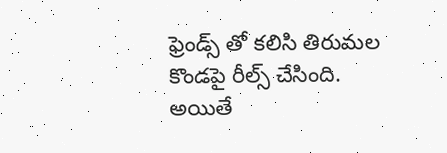ఫ్రెండ్స్ తో కలిసి తిరుమల కొండపై రీల్స్ చేసింది. అయితే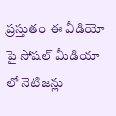ప్రస్తుతం ఈ వీడియో పై సోషల్ మీడియా లో నెటిజన్లు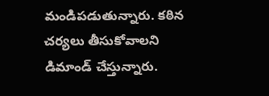మండిపడుతున్నారు. కఠిన చర్యలు తీసుకోవాలని డిమాండ్ చేస్తున్నారు.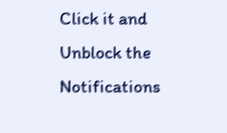Click it and Unblock the Notifications